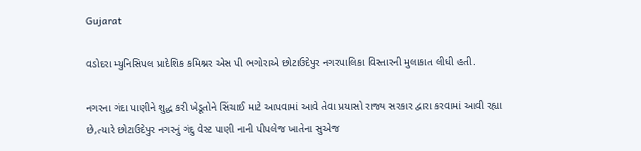Gujarat

વડોદરા મ્યુનિસિપલ પ્રાદેશિક કમિશ્નર એસ પી ભગોરાએ છોટાઉદેપુર નગરપાલિકા વિસ્તારની મુલાકાત લીધી હતી.

નગરના ગંદા પાણીને શુદ્ધ કરી ખેડૂતોને સિંચાઈ માટે આપવામાં આવે તેવા પ્રયાસો રાજ્ય સરકાર દ્વારા કરવામાં આવી રહ્યા છે,ત્યારે છોટાઉદેપુર નગરનું ગંદુ વેસ્ટ પાણી નાની પીપલેજ ખાતેના સુએજ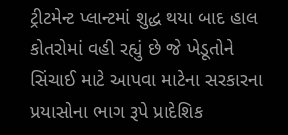ટ્રીટમેન્ટ પ્લાન્ટમાં શુદ્ધ થયા બાદ હાલ કોતરોમાં વહી રહ્યું છે જે ખેડૂતોને સિંચાઈ માટે આપવા માટેના સરકારના પ્રયાસોના ભાગ રૂપે પ્રાદેશિક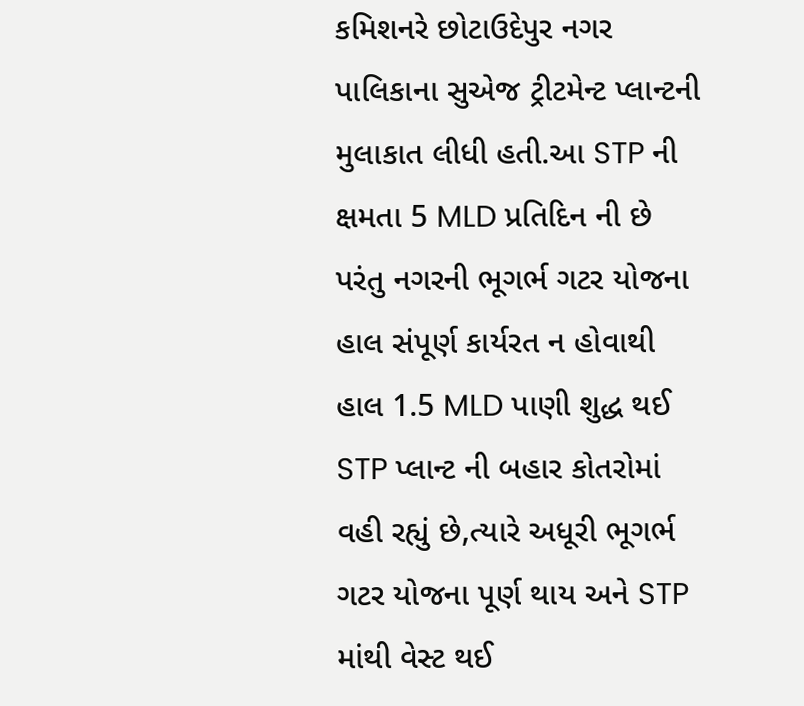કમિશનરે છોટાઉદેપુર નગર પાલિકાના સુએજ ટ્રીટમેન્ટ પ્લાન્ટની મુલાકાત લીધી હતી.આ STP ની ક્ષમતા 5 MLD પ્રતિદિન ની છે પરંતુ નગરની ભૂગર્ભ ગટર યોજના હાલ સંપૂર્ણ કાર્યરત ન હોવાથી હાલ 1.5 MLD પાણી શુદ્ધ થઈ STP પ્લાન્ટ ની બહાર કોતરોમાં વહી રહ્યું છે,ત્યારે અધૂરી ભૂગર્ભ ગટર યોજના પૂર્ણ થાય અને STP માંથી વેસ્ટ થઈ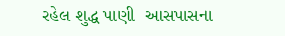રહેલ શુદ્ધ પાણી  આસપાસના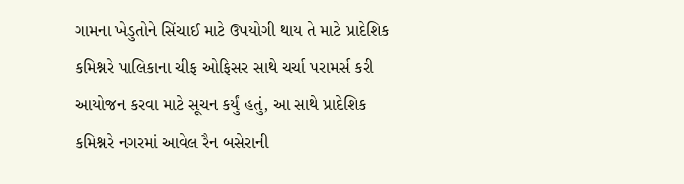ગામના ખેડુતોને સિંચાઈ માટે ઉપયોગી થાય તે માટે પ્રાદેશિક કમિશ્નરે પાલિકાના ચીફ ઓફિસર સાથે ચર્ચા પરામર્સ કરી આયોજન કરવા માટે સૂચન કર્યું હતું, આ સાથે પ્રાદેશિક કમિશ્નરે નગરમાં આવેલ રૈન બસેરાની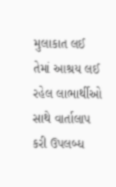મુલાકાત લઈ તેમાં આશ્રય લઈ રહેલ લાભાર્થીઓ સાથે વાર્તાલાપ કરી ઉપલબ્ધ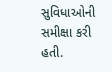સુવિધાઓની સમીક્ષા કરી હતી.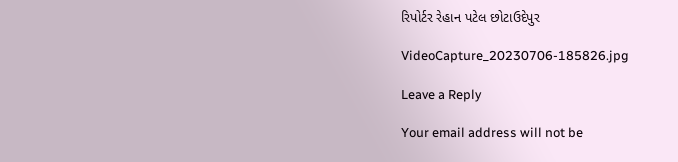રિપોર્ટર રેહાન પટેલ છોટાઉદેપુર

VideoCapture_20230706-185826.jpg

Leave a Reply

Your email address will not be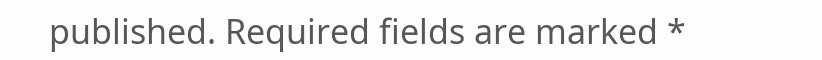published. Required fields are marked *